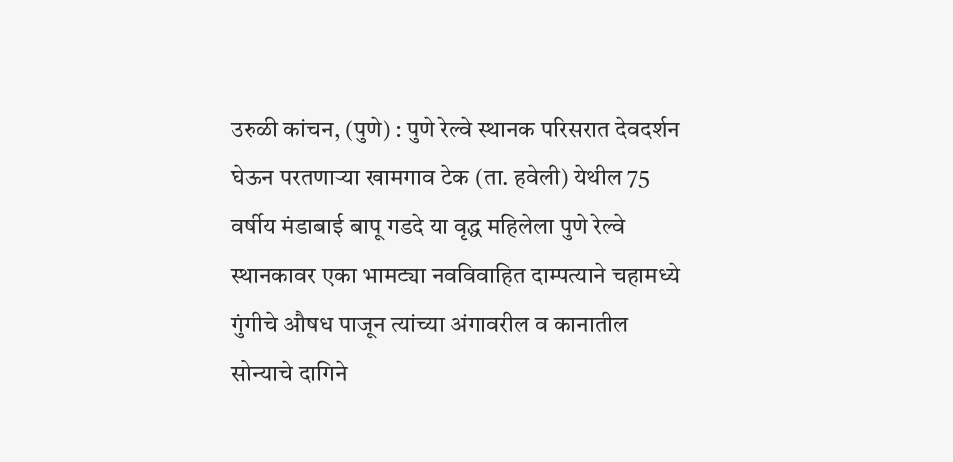उरुळी कांचन, (पुणे) : पुणे रेल्वे स्थानक परिसरात देवदर्शन घेऊन परतणाऱ्या खामगाव टेक (ता. हवेली) येथील 75 वर्षीय मंडाबाई बापू गडदे या वृद्ध महिलेला पुणे रेल्वे स्थानकावर एका भामट्या नवविवाहित दाम्पत्याने चहामध्ये गुंगीचे औषध पाजून त्यांच्या अंगावरील व कानातील सोन्याचे दागिने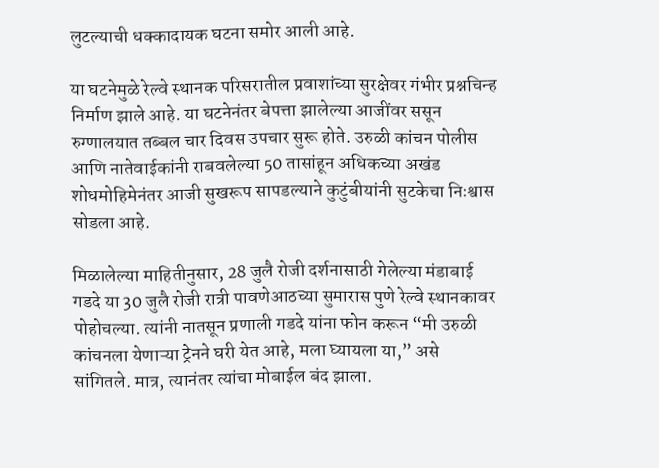लुटल्याची धक्कादायक घटना समोर आली आहे.

या घटनेमुळे रेल्वे स्थानक परिसरातील प्रवाशांच्या सुरक्षेवर गंभीर प्रश्नचिन्ह निर्माण झाले आहे. या घटनेनंतर बेपत्ता झालेल्या आजींवर ससून रुग्णालयात तब्बल चार दिवस उपचार सुरू होते. उरुळी कांचन पोलीस आणि नातेवाईकांनी राबवलेल्या 50 तासांहून अधिकच्या अखंड शोधमोहिमेनंतर आजी सुखरूप सापडल्याने कुटुंबीयांनी सुटकेचा निःश्वास सोडला आहे.

मिळालेल्या माहितीनुसार, 28 जुलै रोजी दर्शनासाठी गेलेल्या मंडाबाई गडदे या 30 जुलै रोजी रात्री पावणेआठच्या सुमारास पुणे रेल्वे स्थानकावर पोहोचल्या. त्यांनी नातसून प्रणाली गडदे यांना फोन करून “मी उरुळी कांचनला येणाऱ्या ट्रेनने घरी येत आहे, मला घ्यायला या,” असे सांगितले. मात्र, त्यानंतर त्यांचा मोबाईल बंद झाला.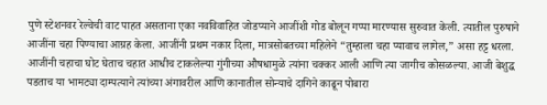पुणे स्टेशनवर रेल्वेची वाट पाहत असताना एका नवविवाहित जोडप्याने आजींशी गोड बोलून गप्पा मारण्यास सुरुवात केली. त्यातील पुरुषाने आजींना चहा पिण्याचा आग्रह केला. आजींनी प्रथम नकार दिला, मात्रसोबतच्या महिलेने “तुम्हाला चहा प्यावाच लागेल,” असा हट्ट धरला. आजींनी चहाचा घोट घेताच चहात आधीच टाकलेल्या गुंगीच्या औषधामुळे त्यांना चक्कर आली आणि त्या जागीच कोसळल्या. आजी बेशुद्ध पडताच या भामट्या दाम्पत्याने त्यांच्या अंगावरील आणि कानातील सोन्याचे दागिने काढून पोबारा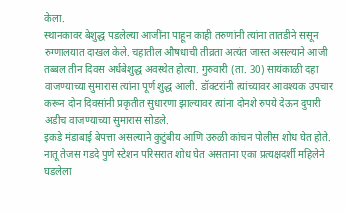केला.
स्थानकावर बेशुद्ध पडलेल्या आजींना पाहून काही तरुणांनी त्यांना तातडीने ससून रुग्णालयात दाखल केले. चहातील औषधाची तीव्रता अत्यंत जास्त असल्याने आजी तब्बल तीन दिवस अर्धबेशुद्ध अवस्थेत होत्या. गुरुवारी (ता. 30) सायंकाळी दहा वाजण्याच्या सुमारास त्यांना पूर्ण शुद्ध आली. डॉक्टरांनी त्यांच्यावर आवश्यक उपचार करून दोन दिवसांनी प्रकृतीत सुधारणा झाल्यावर त्यांना दोनशे रुपये देऊन दुपारी अडीच वाजण्याच्या सुमारास सोडले.
इकडे मंडाबाई बेपत्ता असल्याने कुटुंबीय आणि उरुळी कांचन पोलीस शोध घेत होते. नातू तेजस गडदे पुणे स्टेशन परिसरात शोध घेत असताना एका प्रत्यक्षदर्शी महिलेने घडलेला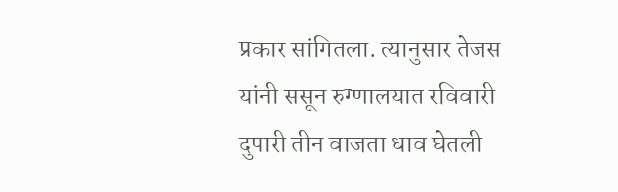प्रकार सांगितला. त्यानुसार तेजस यांनी ससून रुग्णालयात रविवारी दुपारी तीन वाजता धाव घेतली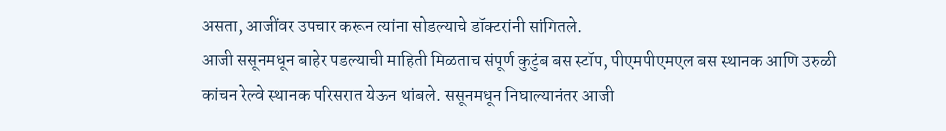असता, आजींवर उपचार करून त्यांना सोडल्याचे डॉक्टरांनी सांगितले.
आजी ससूनमधून बाहेर पडल्याची माहिती मिळताच संपूर्ण कुटुंब बस स्टॉप, पीएमपीएमएल बस स्थानक आणि उरुळी कांचन रेल्वे स्थानक परिसरात येऊन थांबले. ससूनमधून निघाल्यानंतर आजी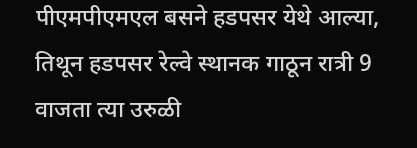पीएमपीएमएल बसने हडपसर येथे आल्या, तिथून हडपसर रेल्वे स्थानक गाठून रात्री 9 वाजता त्या उरुळी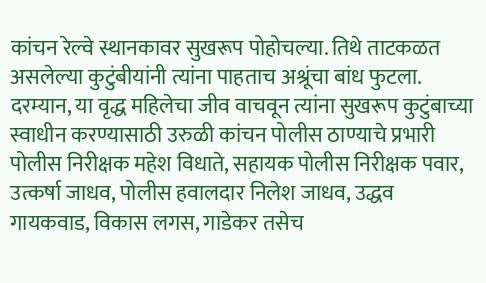कांचन रेल्वे स्थानकावर सुखरूप पोहोचल्या. तिथे ताटकळत असलेल्या कुटुंबीयांनी त्यांना पाहताच अश्रूंचा बांध फुटला.
दरम्यान, या वृद्ध महिलेचा जीव वाचवून त्यांना सुखरूप कुटुंबाच्या स्वाधीन करण्यासाठी उरुळी कांचन पोलीस ठाण्याचे प्रभारी पोलीस निरीक्षक महेश विधाते, सहायक पोलीस निरीक्षक पवार, उत्कर्षा जाधव, पोलीस हवालदार निलेश जाधव, उद्धव गायकवाड, विकास लगस, गाडेकर तसेच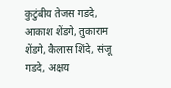कुटुंबीय तेजस गडदे, आकाश शेंडगे, तुकाराम शेंडगे, कैलास शिंदे, संजू गडदे, अक्षय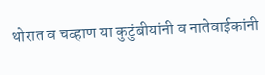थोरात व चव्हाण या कुटुंबीयांनी व नातेवाईकांनी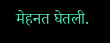मेहनत घेतली.